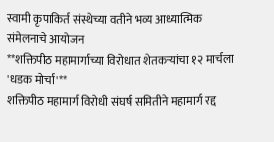स्वामी कृपाकिर्त संस्थेच्या वतीने भव्य आध्यात्मिक संमेलनाचे आयोजन
**शक्तिपीठ महामार्गाच्या विरोधात शेतकऱ्यांचा १२ मार्चला 'धडक मोर्चा'**
शक्तिपीठ महामार्ग विरोधी संघर्ष समितीने महामार्ग रद्द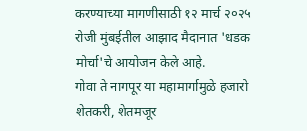करण्याच्या मागणीसाठी १२ मार्च २०२५ रोजी मुंबईतील आझाद मैदानात 'धडक मोर्चा'चे आयोजन केले आहे.
गोवा ते नागपूर या महामार्गामुळे हजारो शेतकरी, शेतमजूर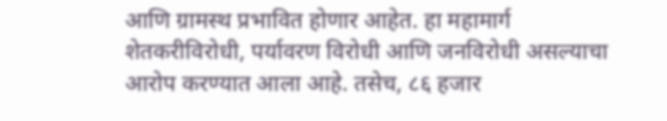आणि ग्रामस्थ प्रभावित होणार आहेत. हा महामार्ग शेतकरीविरोधी, पर्यावरण विरोधी आणि जनविरोधी असल्याचा आरोप करण्यात आला आहे. तसेच, ८६ हजार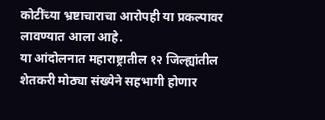कोटींच्या भ्रष्टाचाराचा आरोपही या प्रकल्पावर लावण्यात आला आहे.
या आंदोलनात महाराष्ट्रातील १२ जिल्ह्यांतील शेतकरी मोठ्या संख्येने सहभागी होणार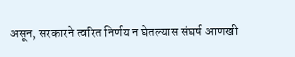असून, सरकारने त्वरित निर्णय न घेतल्यास संघर्ष आणखी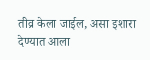तीव्र केला जाईल, असा इशारा देण्यात आला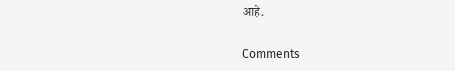आहे.

Comments